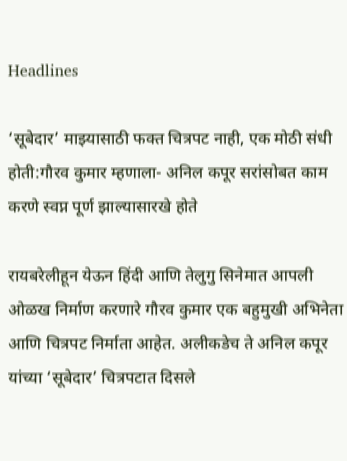Headlines

‘सूबेदार’ माझ्यासाठी फक्त चित्रपट नाही, एक मोठी संधी होती:गौरव कुमार म्हणाला- अनिल कपूर सरांसोबत काम करणे स्वप्न पूर्ण झाल्यासारखे होते

रायबरेलीहून येऊन हिंदी आणि तेलुगु सिनेमात आपली ओळख निर्माण करणारे गौरव कुमार एक बहुमुखी अभिनेता आणि चित्रपट निर्माता आहेत. अलीकडेच ते अनिल कपूर यांच्या ‘सूबेदार’ चित्रपटात दिसले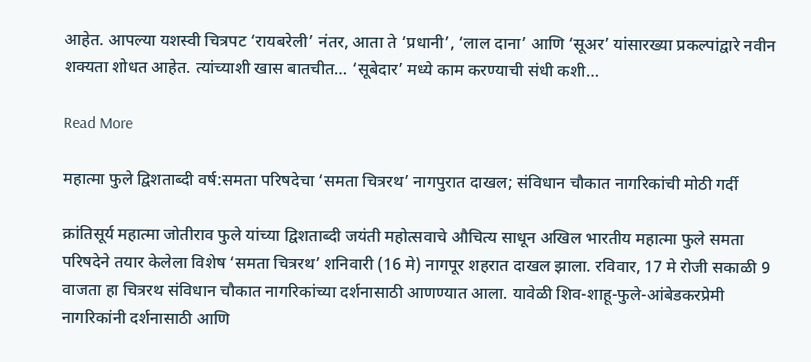आहेत. आपल्या यशस्वी चित्रपट ‘रायबरेली’ नंतर, आता ते ‘प्रधानी’, ‘लाल दाना’ आणि ‘सूअर’ यांसारख्या प्रकल्पांद्वारे नवीन शक्यता शोधत आहेत. त्यांच्याशी खास बातचीत… ‘सूबेदार’ मध्ये काम करण्याची संधी कशी…

Read More

महात्मा फुले द्विशताब्दी वर्ष:समता परिषदेचा ‘समता चित्ररथ’ नागपुरात दाखल; संविधान चौकात नागरिकांची मोठी गर्दी

क्रांतिसूर्य महात्मा जोतीराव फुले यांच्या द्विशताब्दी जयंती महोत्सवाचे औचित्य साधून अखिल भारतीय महात्मा फुले समता परिषदेने तयार केलेला विशेष ‘समता चित्ररथ’ शनिवारी (16 मे) नागपूर शहरात दाखल झाला. रविवार, 17 मे रोजी सकाळी 9 वाजता हा चित्ररथ संविधान चौकात नागरिकांच्या दर्शनासाठी आणण्यात आला. यावेळी शिव-शाहू-फुले-आंबेडकरप्रेमी नागरिकांनी दर्शनासाठी आणि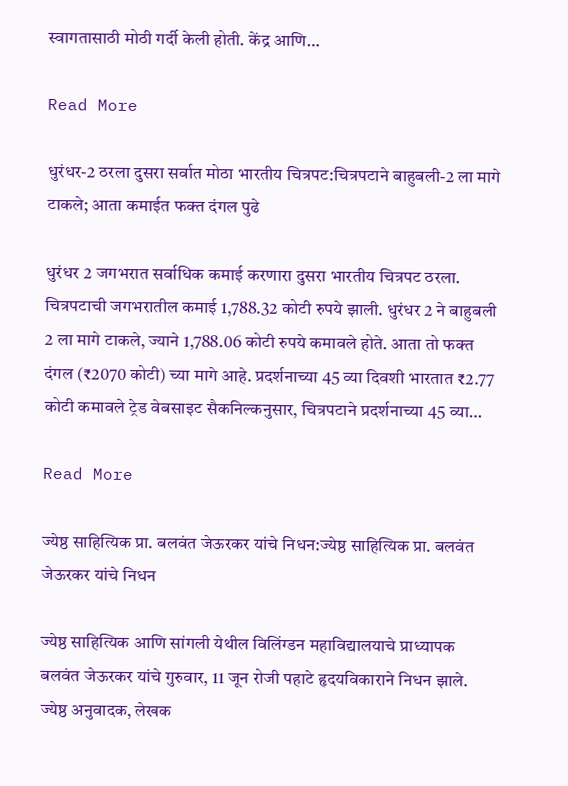स्वागतासाठी मोठी गर्दी केली होती. केंद्र आणि…

Read More

धुरंधर-2 ठरला दुसरा सर्वात मोठा भारतीय चित्रपट:चित्रपटाने बाहुबली-2 ला मागे टाकले; आता कमाईत फक्त दंगल पुढे

धुरंधर 2 जगभरात सर्वाधिक कमाई करणारा दुसरा भारतीय चित्रपट ठरला. चित्रपटाची जगभरातील कमाई 1,788.32 कोटी रुपये झाली. धुरंधर 2 ने बाहुबली 2 ला मागे टाकले, ज्याने 1,788.06 कोटी रुपये कमावले होते. आता तो फक्त दंगल (₹2070 कोटी) च्या मागे आहे. प्रदर्शनाच्या 45 व्या दिवशी भारतात ₹2.77 कोटी कमावले ट्रेड वेबसाइट सैकनिल्कनुसार, चित्रपटाने प्रदर्शनाच्या 45 व्या…

Read More

ज्येष्ठ साहित्यिक प्रा. बलवंत जेऊरकर यांचे निधन:ज्येष्ठ साहित्यिक प्रा. बलवंत जेऊरकर यांचे निधन

ज्येष्ठ साहित्यिक आणि सांगली येथील विलिंग्डन महाविद्यालयाचे प्राध्यापक बलवंत जेऊरकर यांचे गुरुवार, 11 जून रोजी पहाटे हृदयविकाराने निधन झाले. ज्येष्ठ अनुवादक, लेखक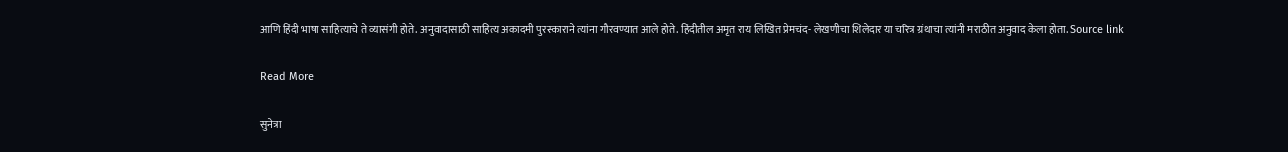आणि हिंदी भाषा साहित्याचे ते व्यासंगी होते. अनुवादासाठी साहित्य अकादमी पुरस्काराने त्यांना गौरवण्यात आले होते. हिंदीतील अमृत राय लिखित प्रेमचंद- लेखणीचा शिलेदार या चरित्र ग्रंथाचा त्यांनी मराठीत अनुवाद केला होता. Source link

Read More

सुनेत्रा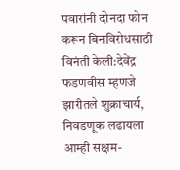पवारांनी दोनदा फोन करून बिनविरोधसाठी विनंती केली:देवेंद्र फडणवीस म्हणजे झारीतले शुक्राचार्य, निवडणूक लढायला आम्ही सक्षम-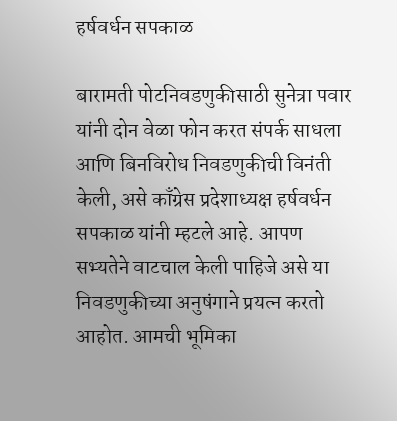हर्षवर्धन सपकाळ

बारामती पोटनिवडणुकीसाठी सुनेत्रा पवार यांनी दोन वेळा फोन करत संपर्क साधला आणि बिनविरोध निवडणुकीची विनंती केली, असे काँग्रेस प्रदेशाध्यक्ष हर्षवर्धन सपकाळ यांनी म्हटले आहे. आपण सभ्यतेने वाटचाल केली पाहिजे असे या निवडणुकीच्या अनुषंगाने प्रयत्न करतो आहोत. आमची भूमिका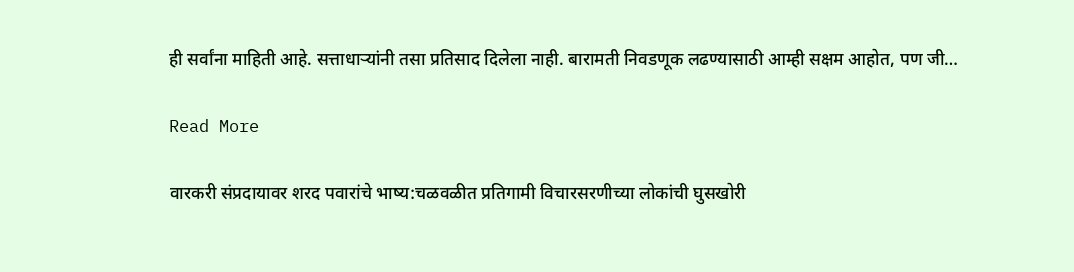ही सर्वांना माहिती आहे. सत्ताधाऱ्यांनी तसा प्रतिसाद दिलेला नाही. बारामती निवडणूक लढण्यासाठी आम्ही सक्षम आहोत, पण जी…

Read More

वारकरी संप्रदायावर शरद पवारांचे भाष्य:चळवळीत प्रतिगामी विचारसरणीच्या लोकांची घुसखोरी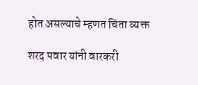होत असल्याचे म्हणत चिंता व्यक्त

शरद पवार यांनी वारकरी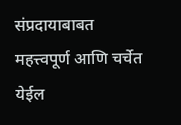संप्रदायाबाबत महत्त्वपूर्ण आणि चर्चेत येईल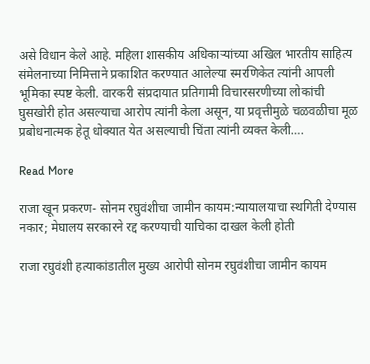असे विधान केले आहे. महिला शासकीय अधिकाऱ्यांच्या अखिल भारतीय साहित्य संमेलनाच्या निमित्ताने प्रकाशित करण्यात आलेल्या स्मरणिकेत त्यांनी आपली भूमिका स्पष्ट केली. वारकरी संप्रदायात प्रतिगामी विचारसरणीच्या लोकांची घुसखोरी होत असल्याचा आरोप त्यांनी केला असून, या प्रवृत्तीमुळे चळवळीचा मूळ प्रबोधनात्मक हेतू धोक्यात येत असल्याची चिंता त्यांनी व्यक्त केली….

Read More

राजा खून प्रकरण- सोनम रघुवंशीचा जामीन कायम:न्यायालयाचा स्थगिती देण्यास नकार; मेघालय सरकारने रद्द करण्याची याचिका दाखल केली होती

राजा रघुवंशी हत्याकांडातील मुख्य आरोपी सोनम रघुवंशीचा जामीन कायम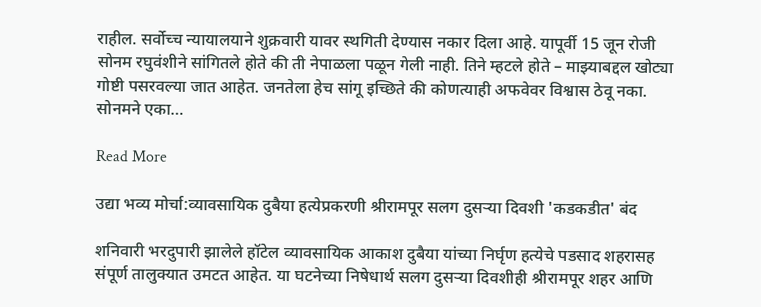राहील. सर्वोच्च न्यायालयाने शुक्रवारी यावर स्थगिती देण्यास नकार दिला आहे. यापूर्वी 15 जून रोजी सोनम रघुवंशीने सांगितले होते की ती नेपाळला पळून गेली नाही. तिने म्हटले होते – माझ्याबद्दल खोट्या गोष्टी पसरवल्या जात आहेत. जनतेला हेच सांगू इच्छिते की कोणत्याही अफवेवर विश्वास ठेवू नका. सोनमने एका…

Read More

उद्या भव्य मोर्चा:व्यावसायिक दुबैया हत्येप्रकरणी श्रीरामपूर सलग दुसऱ्या दिवशी 'कडकडीत' बंद

शनिवारी भरदुपारी झालेले हॉटेल व्यावसायिक आकाश दुबैया यांच्या निर्घृण हत्येचे पडसाद शहरासह संपूर्ण तालुक्यात उमटत आहेत. या घटनेच्या निषेधार्थ सलग दुसऱ्या दिवशीही श्रीरामपूर शहर आणि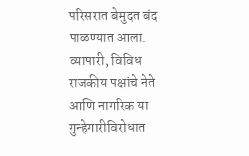परिसरात बेमुदत बंद पाळण्यात आला. व्यापारी, विविध राजकीय पक्षांचे नेते आणि नागरिक या गुन्हेगारीविरोधात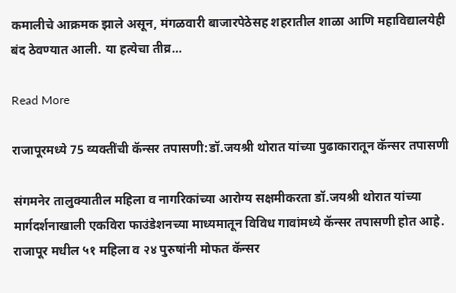कमालीचे आक्रमक झाले असून, मंगळवारी बाजारपेठेसह शहरातील शाळा आणि महाविद्यालयेही बंद ठेवण्यात आली. या हत्येचा तीव्र…

Read More

राजापूरमध्ये 75 व्यक्तींची कॅन्सर तपासणी:डॉ.जयश्री थोरात यांच्या पुढाकारातून कॅन्सर तपासणी

संगमनेर तालुक्यातील महिला व नागरिकांच्या आरोग्य सक्षमीकरता डॉ.जयश्री थोरात यांच्या मार्गदर्शनाखाली एकविरा फाउंडेशनच्या माध्यमातून विविध गावांमध्ये कॅन्सर तपासणी होत आहे. राजापूर मधील ५१ महिला व २४ पुरुषांनी मोफत कॅन्सर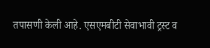तपासणी केली आहे. एसएमबीटी सेवाभावी ट्रस्ट व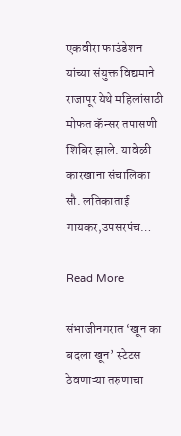एकवीरा फाउंडेशन यांच्या संयुक्त विद्यमाने राजापूर येथे महिलांसाठी मोफत कॅन्सर तपासणी शिबिर झाले. यावेळी कारखाना संचालिका सौ. लतिकाताई गायकर,उपसरपंच…

Read More

संभाजीनगरात ‘खून का बदला खून’ स्टेटस ठेवणाऱ्या तरुणाचा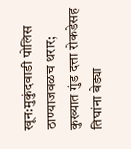खून:मुकुंदवाडी पोलिस ठाण्याजवळच थरार; कुख्यात गुंड दत्ता रोकडेसह तिघांना बेड्या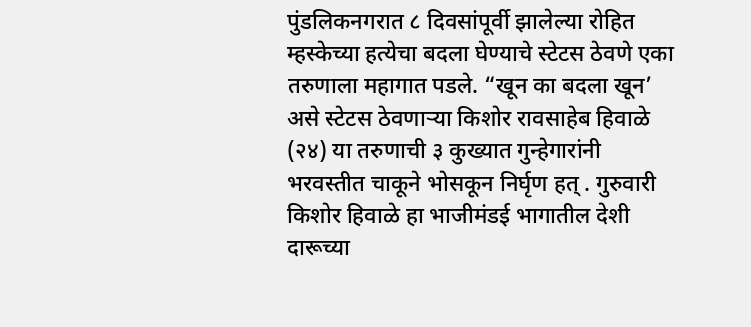पुंडलिकनगरात ८ दिवसांपूर्वी झालेल्या रोहित म्हस्केच्या हत्येचा बदला घेण्याचे स्टेटस ठेवणे एका तरुणाला महागात पडले. “खून का बदला खून’ असे स्टेटस ठेवणाऱ्या किशोर रावसाहेब हिवाळे (२४) या तरुणाची ३ कुख्यात गुन्हेगारांनी भरवस्तीत चाकूने भोसकून निर्घृण हत् . गुरुवारी किशोर हिवाळे हा भाजीमंडई भागातील देशी दारूच्या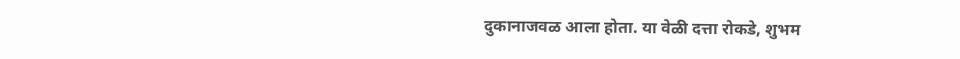दुकानाजवळ आला होता. या वेळी दत्ता रोकडे, शुभम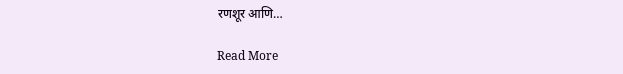रणशूर आणि…

Read More